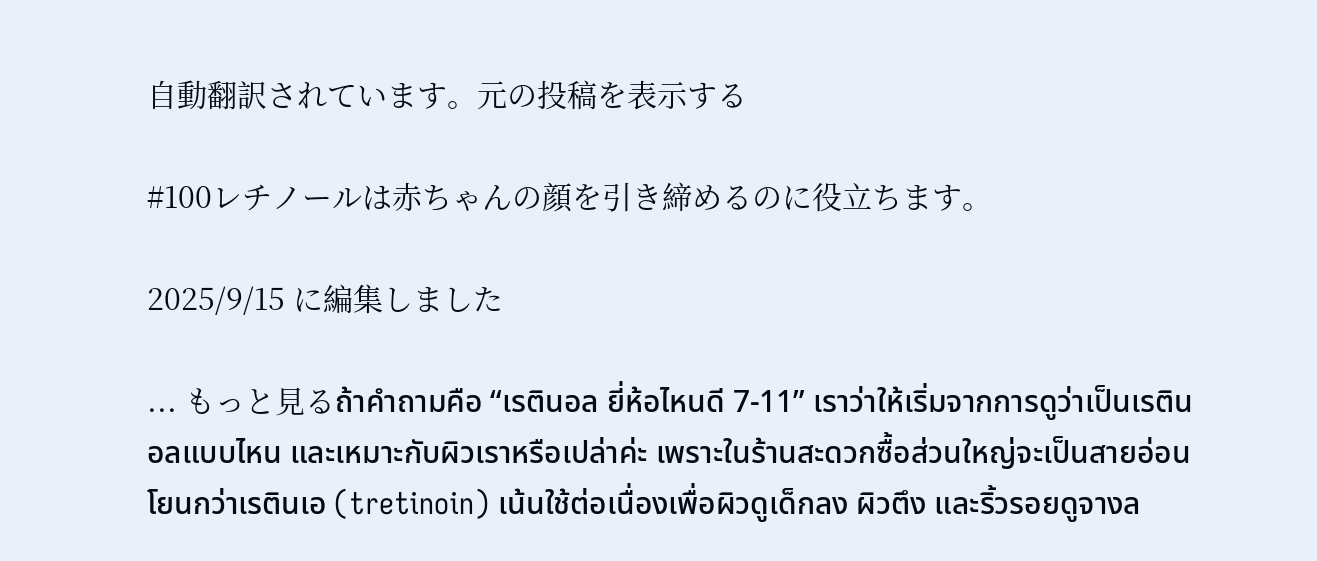自動翻訳されています。元の投稿を表示する

#100レチノールは赤ちゃんの顔を引き締めるのに役立ちます。

2025/9/15 に編集しました

... もっと見るถ้าคำถามคือ “เรตินอล ยี่ห้อไหนดี 7-11” เราว่าให้เริ่มจากการดูว่าเป็นเรตินอลแบบไหน และเหมาะกับผิวเราหรือเปล่าค่ะ เพราะในร้านสะดวกซื้อส่วนใหญ่จะเป็นสายอ่อนโยนกว่าเรตินเอ (tretinoin) เน้นใช้ต่อเนื่องเพื่อผิวดูเด็กลง ผิวตึง และริ้วรอยดูจางล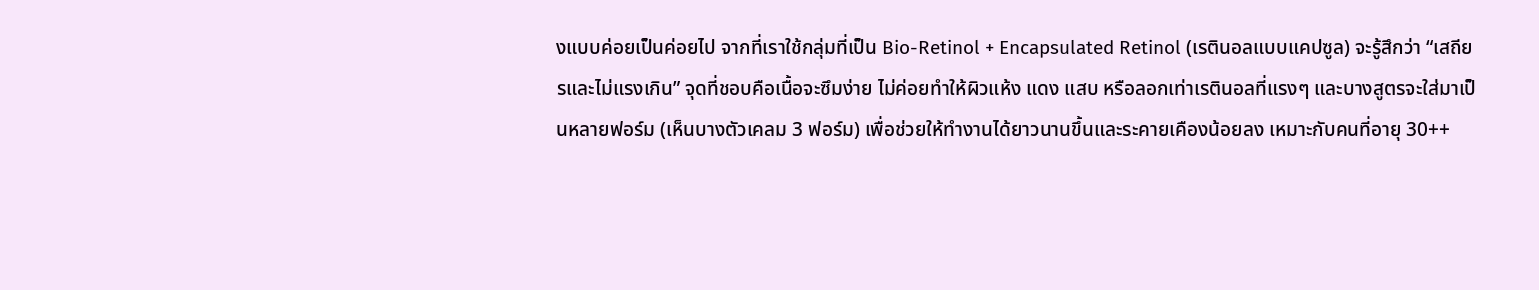งแบบค่อยเป็นค่อยไป จากที่เราใช้กลุ่มที่เป็น Bio-Retinol + Encapsulated Retinol (เรตินอลแบบแคปซูล) จะรู้สึกว่า “เสถียรและไม่แรงเกิน” จุดที่ชอบคือเนื้อจะซึมง่าย ไม่ค่อยทำให้ผิวแห้ง แดง แสบ หรือลอกเท่าเรตินอลที่แรงๆ และบางสูตรจะใส่มาเป็นหลายฟอร์ม (เห็นบางตัวเคลม 3 ฟอร์ม) เพื่อช่วยให้ทำงานได้ยาวนานขึ้นและระคายเคืองน้อยลง เหมาะกับคนที่อายุ 30++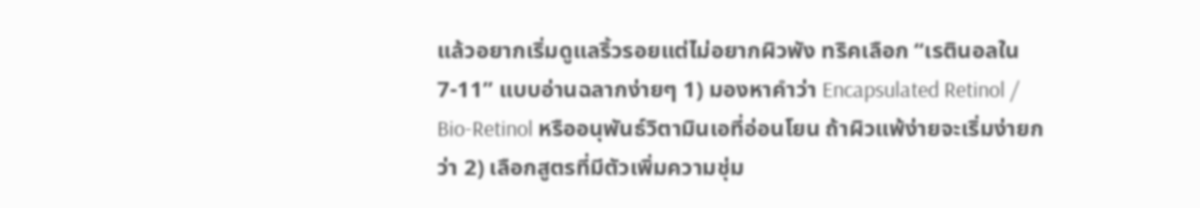แล้วอยากเริ่มดูแลริ้วรอยแต่ไม่อยากผิวพัง ทริคเลือก “เรตินอลใน 7-11” แบบอ่านฉลากง่ายๆ 1) มองหาคำว่า Encapsulated Retinol / Bio-Retinol หรืออนุพันธ์วิตามินเอที่อ่อนโยน ถ้าผิวแพ้ง่ายจะเริ่มง่ายกว่า 2) เลือกสูตรที่มีตัวเพิ่มความชุ่ม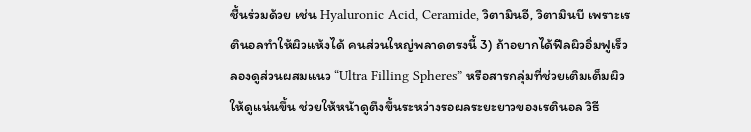ชื้นร่วมด้วย เช่น Hyaluronic Acid, Ceramide, วิตามินอี, วิตามินบี เพราะเรตินอลทำให้ผิวแห้งได้ คนส่วนใหญ่พลาดตรงนี้ 3) ถ้าอยากได้ฟีลผิวอิ่มฟูเร็ว ลองดูส่วนผสมแนว “Ultra Filling Spheres” หรือสารกลุ่มที่ช่วยเติมเต็มผิวให้ดูแน่นขึ้น ช่วยให้หน้าดูตึงขึ้นระหว่างรอผลระยะยาวของเรตินอล วิธี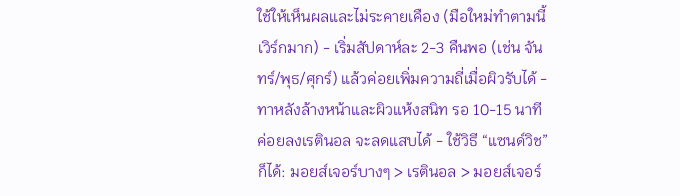ใช้ให้เห็นผลและไม่ระคายเคือง (มือใหม่ทำตามนี้เวิร์กมาก) - เริ่มสัปดาห์ละ 2-3 คืนพอ (เช่น จันทร์/พุธ/ศุกร์) แล้วค่อยเพิ่มความถี่เมื่อผิวรับได้ - ทาหลังล้างหน้าและผิวแห้งสนิท รอ 10-15 นาทีค่อยลงเรตินอล จะลดแสบได้ - ใช้วิธี “แซนด์วิช” ก็ได้: มอยส์เจอร์บางๆ > เรตินอล > มอยส์เจอร์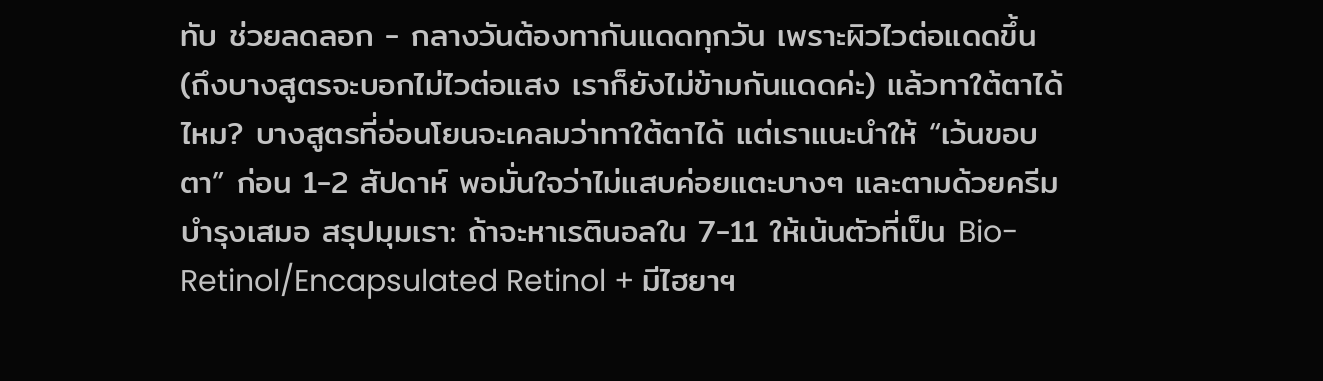ทับ ช่วยลดลอก - กลางวันต้องทากันแดดทุกวัน เพราะผิวไวต่อแดดขึ้น (ถึงบางสูตรจะบอกไม่ไวต่อแสง เราก็ยังไม่ข้ามกันแดดค่ะ) แล้วทาใต้ตาได้ไหม? บางสูตรที่อ่อนโยนจะเคลมว่าทาใต้ตาได้ แต่เราแนะนำให้ “เว้นขอบตา” ก่อน 1-2 สัปดาห์ พอมั่นใจว่าไม่แสบค่อยแตะบางๆ และตามด้วยครีมบำรุงเสมอ สรุปมุมเรา: ถ้าจะหาเรตินอลใน 7-11 ให้เน้นตัวที่เป็น Bio-Retinol/Encapsulated Retinol + มีไฮยาฯ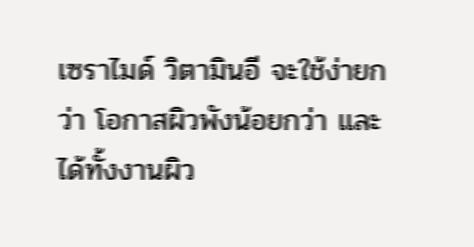เซราไมด์ วิตามินอี จะใช้ง่ายกว่า โอกาสผิวพังน้อยกว่า และได้ทั้งงานผิว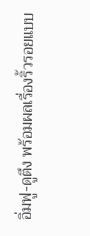อิ่มฟู-ดูตึง พร้อมผลเรื่องริ้วรอยแบบ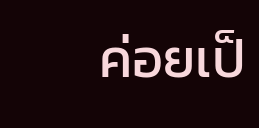ค่อยเป็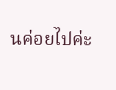นค่อยไปค่ะ